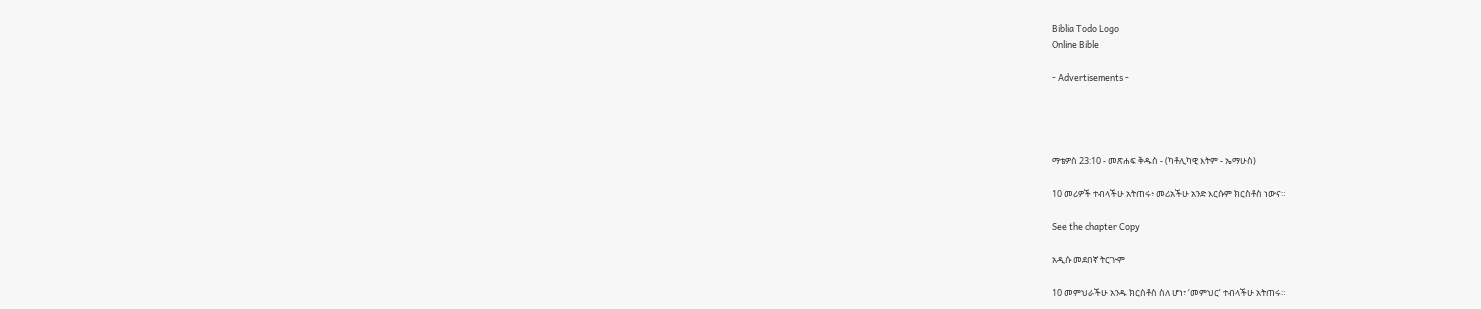Biblia Todo Logo
Online Bible

- Advertisements -




ማቴዎስ 23:10 - መጽሐፍ ቅዱስ - (ካቶሊካዊ እትም - ኤማሁስ)

10 መሪዎች ተብላችሁ አትጠሩ፥ መሪአችሁ አንድ እርሱም ክርስቶስ ነውና።

See the chapter Copy

አዲሱ መደበኛ ትርጒም

10 መምህራችሁ አንዱ ክርስቶስ ስለ ሆነ፣ ‘መምህር’ ተብላችሁ አትጠሩ።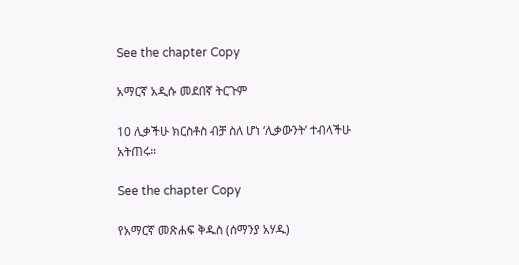See the chapter Copy

አማርኛ አዲሱ መደበኛ ትርጉም

10 ሊቃችሁ ክርስቶስ ብቻ ስለ ሆነ ‘ሊቃውንት’ ተብላችሁ አትጠሩ።

See the chapter Copy

የአማርኛ መጽሐፍ ቅዱስ (ሰማንያ አሃዱ)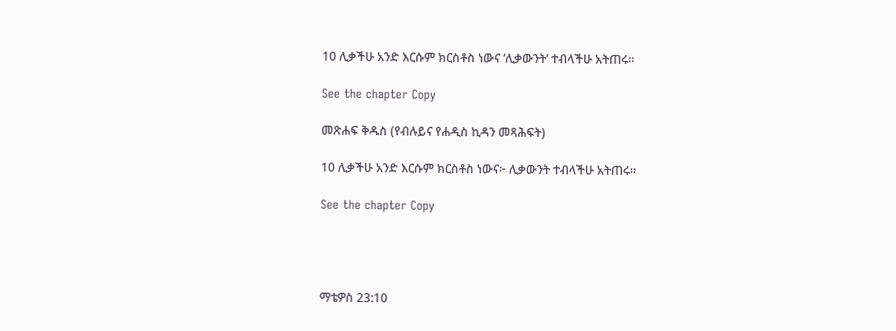10 ሊቃችሁ አንድ እርሱም ክርስቶስ ነውና ‘ሊቃውንት’ ተብላችሁ አትጠሩ።

See the chapter Copy

መጽሐፍ ቅዱስ (የብሉይና የሐዲስ ኪዳን መጻሕፍት)

10 ሊቃችሁ አንድ እርሱም ክርስቶስ ነውና፦ ሊቃውንት ተብላችሁ አትጠሩ።

See the chapter Copy




ማቴዎስ 23:10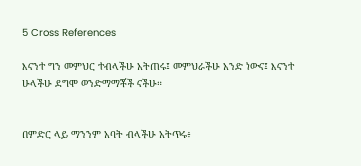5 Cross References

እናንተ ግን መምህር ተብላችሁ አትጠሩ፤ መምህራችሁ አንድ ነውና፤ እናንተ ሁላችሁ ደግሞ ወንድማማቾች ናችሁ።


በምድር ላይ ማንንም አባት ብላችሁ አትጥሩ፥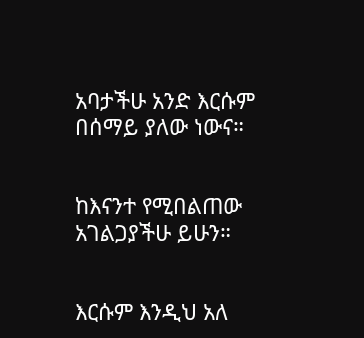አባታችሁ አንድ እርሱም በሰማይ ያለው ነውና።


ከእናንተ የሚበልጠው አገልጋያችሁ ይሁን።


እርሱም እንዲህ አለ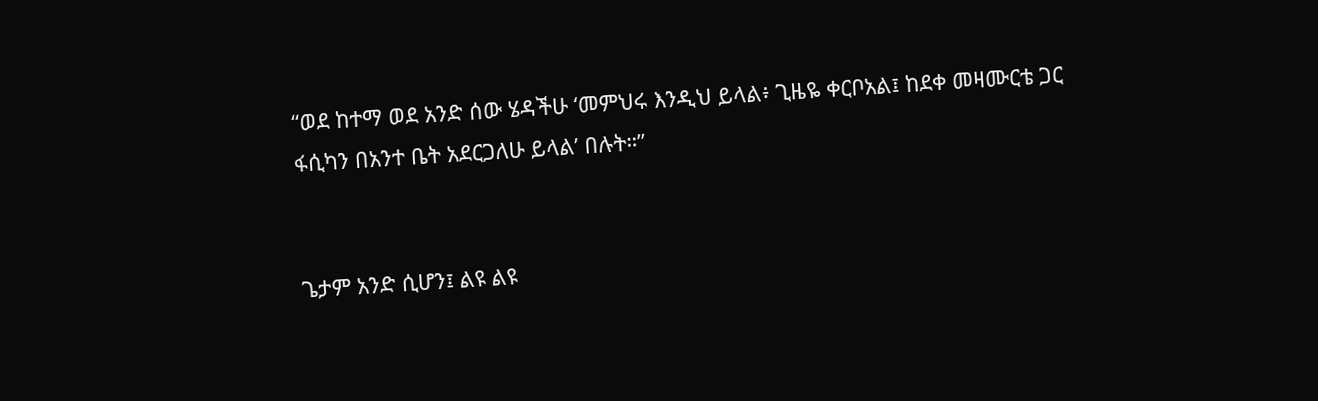“ወደ ከተማ ወደ አንድ ሰው ሄዳችሁ ‘መምህሩ እንዲህ ይላል፥ ጊዜዬ ቀርቦአል፤ ከደቀ መዛሙርቴ ጋር ፋሲካን በአንተ ቤት አደርጋለሁ ይላል’ በሉት።”


ጌታም አንድ ሲሆን፤ ልዩ ልዩ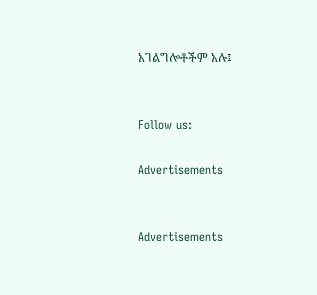አገልግሎቶችም አሉ፤


Follow us:

Advertisements


Advertisements